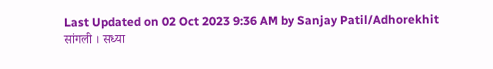Last Updated on 02 Oct 2023 9:36 AM by Sanjay Patil/Adhorekhit
सांगली । सध्या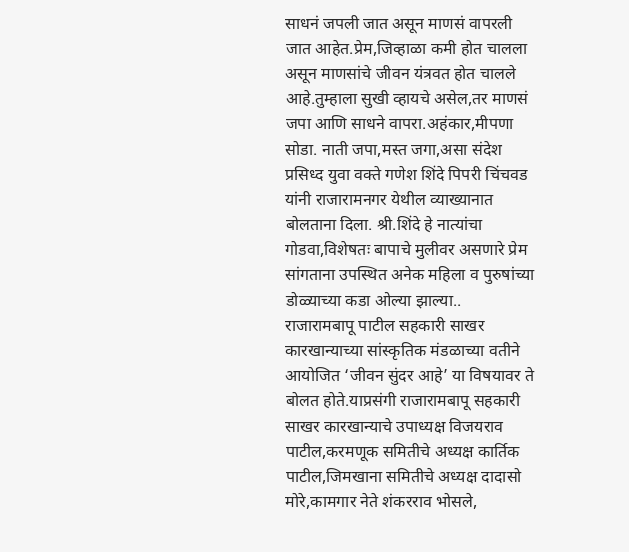साधनं जपली जात असून माणसं वापरली जात आहेत.प्रेम,जिव्हाळा कमी होत चालला असून माणसांचे जीवन यंत्रवत होत चालले आहे.तुम्हाला सुखी व्हायचे असेल,तर माणसं जपा आणि साधने वापरा.अहंकार,मीपणा सोडा. नाती जपा,मस्त जगा,असा संदेश प्रसिध्द युवा वक्ते गणेश शिंदे पिपरी चिंचवड यांनी राजारामनगर येथील व्याख्यानात बोलताना दिला. श्री.शिंदे हे नात्यांचा गोडवा,विशेषतः बापाचे मुलीवर असणारे प्रेम सांगताना उपस्थित अनेक महिला व पुरुषांच्या डोळ्याच्या कडा ओल्या झाल्या..
राजारामबापू पाटील सहकारी साखर कारखान्याच्या सांस्कृतिक मंडळाच्या वतीने आयोजित ‘जीवन सुंदर आहे’ या विषयावर ते बोलत होते.याप्रसंगी राजारामबापू सहकारी साखर कारखान्याचे उपाध्यक्ष विजयराव पाटील,करमणूक समितीचे अध्यक्ष कार्तिक पाटील,जिमखाना समितीचे अध्यक्ष दादासो मोरे,कामगार नेते शंकरराव भोसले,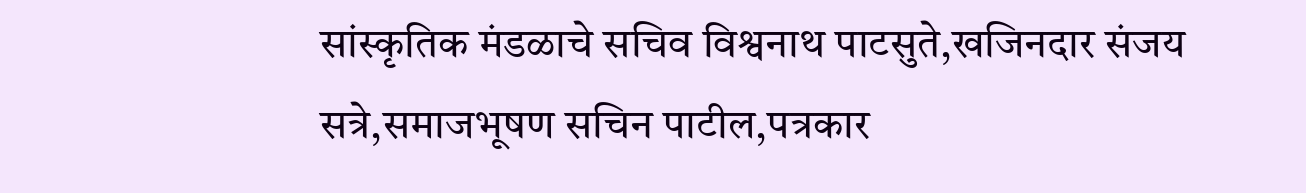सांस्कृतिक मंडळाचे सचिव विश्वनाथ पाटसुते,खजिनदार संजय सत्रे,समाजभूषण सचिन पाटील,पत्रकार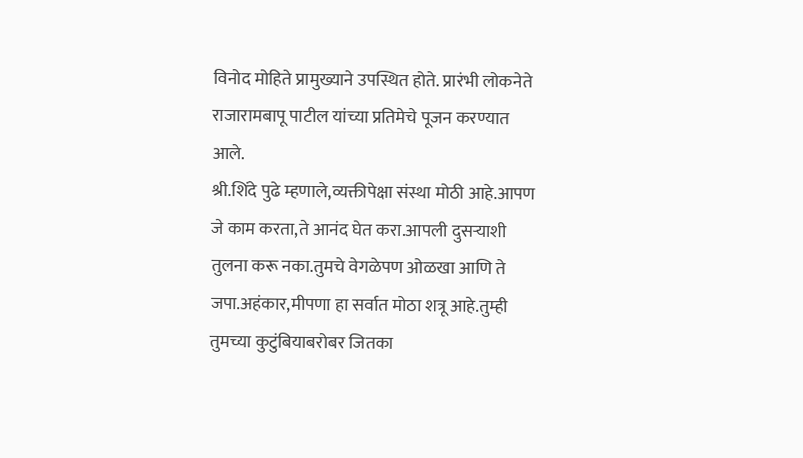विनोद मोहिते प्रामुख्याने उपस्थित होते. प्रारंभी लोकनेते राजारामबापू पाटील यांच्या प्रतिमेचे पूजन करण्यात आले.
श्री.शिंदे पुढे म्हणाले,व्यक्तीपेक्षा संस्था मोठी आहे.आपण जे काम करता,ते आनंद घेत करा.आपली दुसऱ्याशी तुलना करू नका.तुमचे वेगळेपण ओळखा आणि ते जपा.अहंकार,मीपणा हा सर्वात मोठा शत्रू आहे.तुम्ही तुमच्या कुटुंबियाबरोबर जितका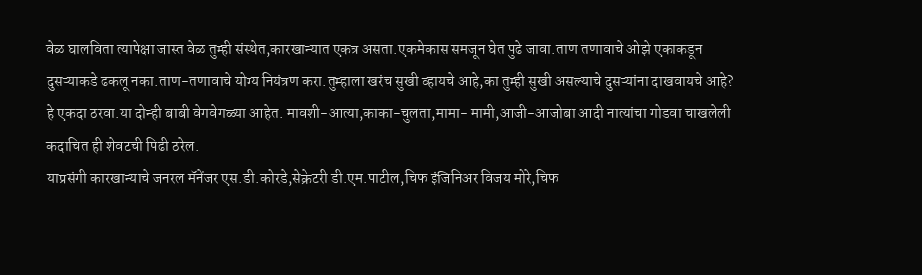वेळ घालविता त्यापेक्षा जास्त वेळ तुम्ही संस्थेत,कारखान्यात एकत्र असता.एकमेकास समजून घेत पुढे जावा.ताण तणावाचे ओझे एकाकडून दुसऱ्याकडे ढकलू नका.ताण-तणावाचे योग्य नियंत्रण करा.तुम्हाला खरंच सुखी व्हायचे आहे,का तुम्ही सुखी असल्याचे दुसऱ्यांना दाखवायचे आहे? हे एकदा ठरवा.या दोन्ही बाबी वेगवेगळ्या आहेत. मावशी-आत्या,काका-चुलता,मामा- मामी,आजी-आजोबा आदी नात्यांचा गोडवा चाखलेली कदाचित ही शेवटची पिढी ठरेल.
याप्रसंगी कारखान्याचे जनरल मॅनेंजर एस.डी.कोरडे,सेक्रेटरी डी.एम.पाटील,चिफ इंजिनिअर विजय मोरे,चिफ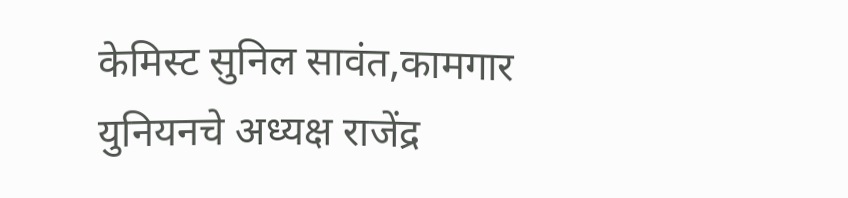केमिस्ट सुनिल सावंत,कामगार युनियनचे अध्यक्ष राजेंद्र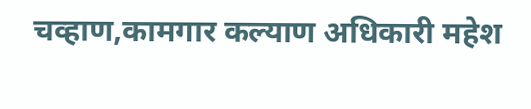चव्हाण,कामगार कल्याण अधिकारी महेश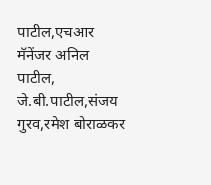पाटील,एचआर मॅनेंजर अनिल पाटील, जे.बी.पाटील,संजय गुरव,रमेश बोराळकर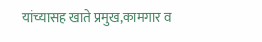यांच्यासह खाते प्रमुख,कामगार व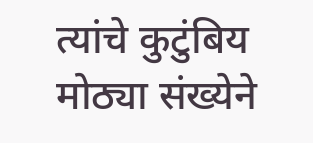त्यांचे कुटुंबिय मोठ्या संख्येने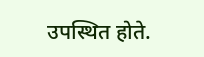उपस्थित होते.